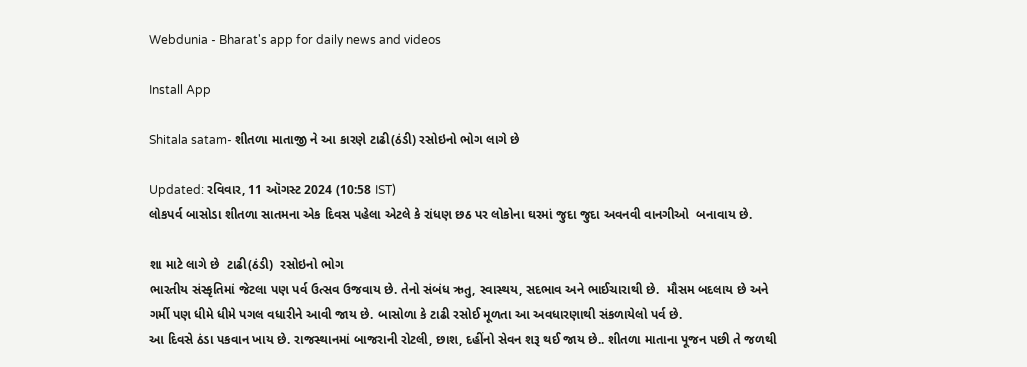Webdunia - Bharat's app for daily news and videos

Install App

Shitala satam- શીતળા માતાજી ને આ કારણે ટાઢી(ઠંડી) રસોઇનો ભોગ લાગે છે

Updated: રવિવાર, 11 ઑગસ્ટ 2024 (10:58 IST)
લોકપર્વ બાસોડા શીતળા સાતમના એક દિવસ પહેલા એટલે કે રાંધણ છઠ પર લોકોના ઘરમાં જુદા જુદા અવનવી વાનગીઓ  બનાવાય છે.

શા માટે લાગે છે  ટાઢી(ઠંડી)  રસોઇનો ભોગ
ભારતીય સંસ્કૃતિમાં જેટલા પણ પર્વ ઉત્સવ ઉજવાય છે. તેનો સંબંધ ઋતુ, સ્વાસ્થય, સદભાવ અને ભાઈચારાથી છે.  મૌસમ બદલાય છે અને ગર્મી પણ ધીમે ધીમે પગલ વધારીને આવી જાય છે. બાસોળા કે ટાઢી રસોઈ મૂળતા આ અવધારણાથી સંકળાયેલો પર્વ છે.
આ દિવસે ઠંડા પકવાન ખાય છે. રાજસ્થાનમાં બાજરાની રોટલી, છાશ, દહીંનો સેવન શરૂ થઈ જાય છે.. શીતળા માતાના પૂજન પછી તે જળથી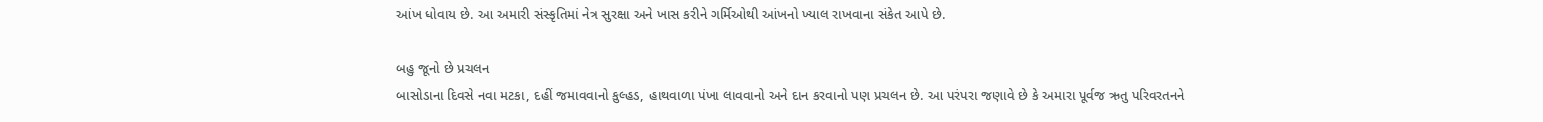આંખ ધોવાય છે. આ અમારી સંસ્કૃતિમાં નેત્ર સુરક્ષા અને ખાસ કરીને ગર્મિઓથી આંખનો ખ્યાલ રાખવાના સંકેત આપે છે.

બહુ જૂનો છે પ્રચલન
બાસોડાના દિવસે નવા મટકા, દહીં જમાવવાનો કુલ્હડ, હાથવાળા પંખા લાવવાનો અને દાન કરવાનો પણ પ્રચલન છે. આ પરંપરા જણાવે છે કે અમારા પૂર્વજ ઋતુ પરિવરતનને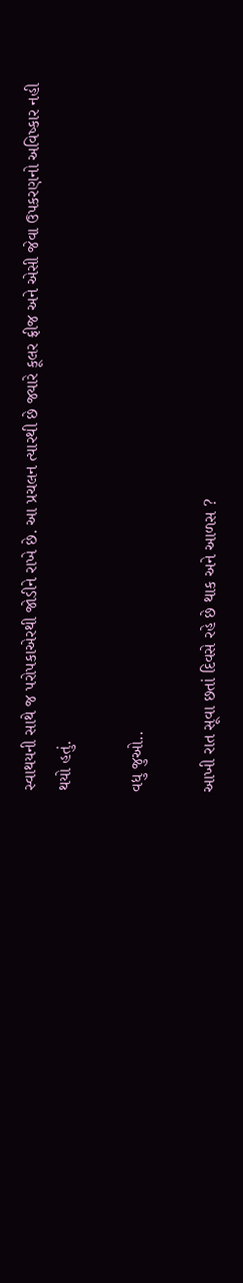સ્વાથયની સાથે જ પરોપકાએરથી જોડીને રાખે છે. આ પ્રચલન ત્યારથી છે જ્યારે કૂલર ફ્રીજ અને એસી જેવા ઉપકરણનો અવિષ્કાર નહી થયો હતું.

વધુ જુઓ..

આખી રાત સૂવા છતાં દિવસે રહે છે થાક અને આળસ ?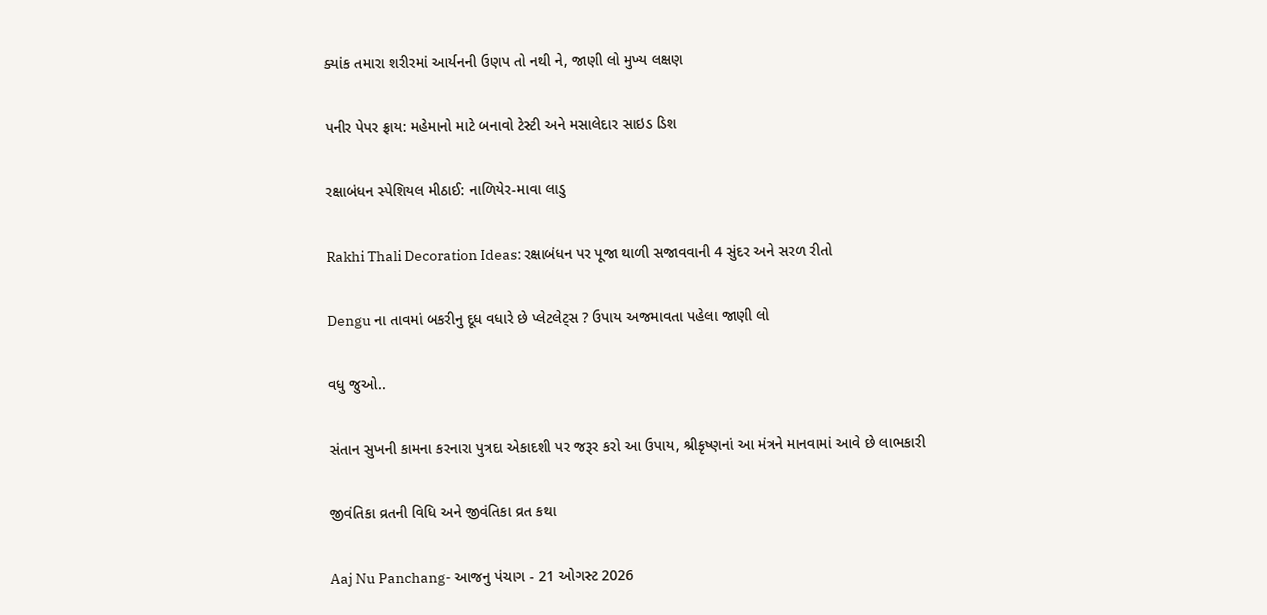ક્યાંક તમારા શરીરમાં આર્યનની ઉણપ તો નથી ને, જાણી લો મુખ્ય લક્ષણ

પનીર પેપર ફ્રાય: મહેમાનો માટે બનાવો ટેસ્ટી અને મસાલેદાર સાઇડ ડિશ

રક્ષાબંધન સ્પેશિયલ મીઠાઈ: નાળિયેર-માવા લાડુ

Rakhi Thali Decoration Ideas: રક્ષાબંધન પર પૂજા થાળી સજાવવાની 4 સુંદર અને સરળ રીતો

Dengu ના તાવમાં બકરીનુ દૂધ વધારે છે પ્લેટલેટ્સ ? ઉપાય અજમાવતા પહેલા જાણી લો

વધુ જુઓ..

સંતાન સુખની કામના કરનારા પુત્રદા એકાદશી પર જરૂર કરો આ ઉપાય, શ્રીકૃષ્ણનાં આ મંત્રને માનવામાં આવે છે લાભકારી

જીવંતિકા વ્રતની વિધિ અને જીવંતિકા વ્રત કથા

Aaj Nu Panchang- આજનુ પંચાગ - 21 ઓગસ્ટ 2026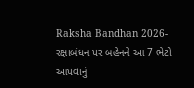Raksha Bandhan 2026- રક્ષાબંધન પર બહેનને આ 7 ભેટો આપવાનું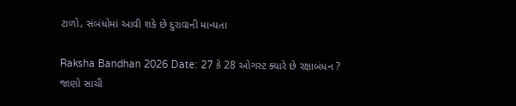ટાળો, સંબંધોમાં આવી શકે છે દુરાવાની માન્યતા

Raksha Bandhan 2026 Date: 27 કે 28 ઓગસ્ટ ક્યારે છે રક્ષાબંધન ? જાણો સાચી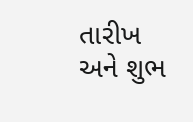તારીખ અને શુભ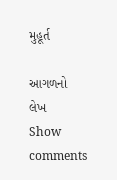મુહૂર્ત

આગળનો લેખ
Show comments